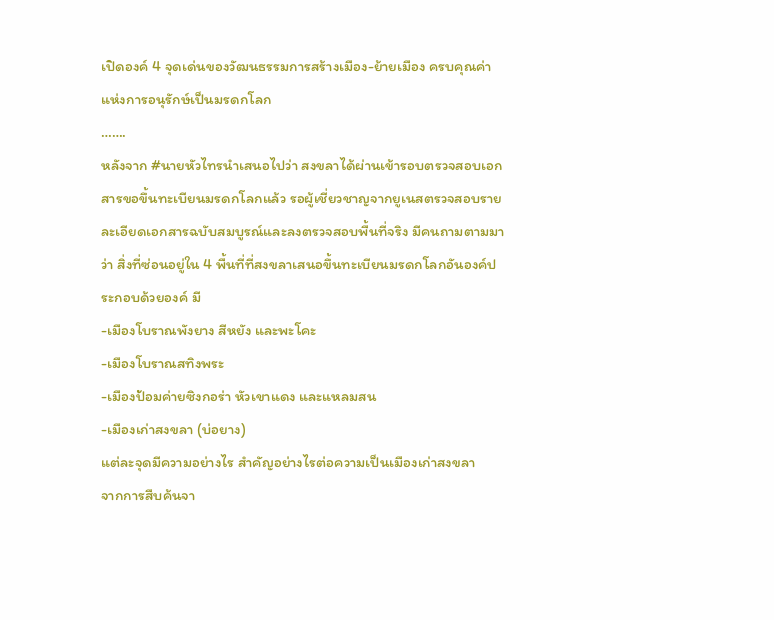เปิดองค์ 4 จุดเด่นของวัฒนธรรมการสร้างเมือง-ย้ายเมือง ครบคุณค่าแห่งการอนุรักษ์เป็นมรดกโลก
…….
หลังจาก #นายหัวไทรนำเสนอไปว่า สงขลาได้ผ่านเข้ารอบตรวจสอบเอกสารขอขึ้นทะเบียนมรดกโลกแล้ว รอผู้เชี่ยวชาญจากยูเนสตรวจสอบรายละเอียดเอกสารฉบับสมบูรณ์และลงตรวจสอบพื้นที่จริง มีคนถามตามมาว่า สิ่งที่ซ่อนอยู่ใน 4 พื้นที่ที่สงขลาเสนอขึ้นทะเบียนมรดกโลกอันองค์ประกอบด้วยองค์ มี
-เมืองโบราณพังยาง สีหยัง และพะโคะ
-เมืองโบราณสทิงพระ
-เมืองป้อมค่ายซิงกอร่า หัวเขาแดง และแหลมสน
-เมืองเก่าสงขลา (บ่อยาง)
แต่ละจุดมีความอย่างไร สำคัญอย่างไรต่อความเป็นเมืองเก่าสงขลา
จากการสืบค้นจา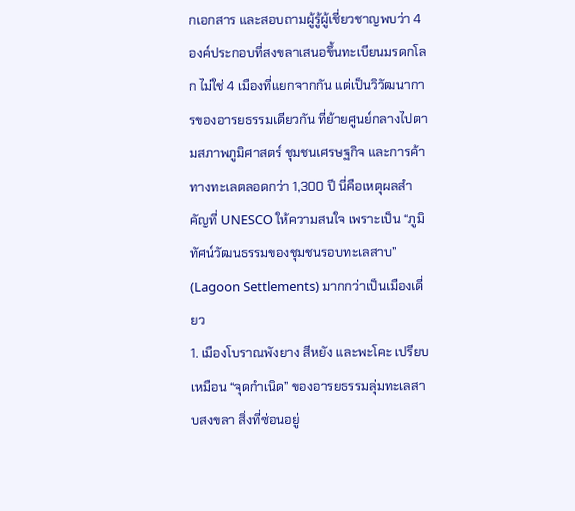กเอกสาร และสอบถามผู้รู้ผู้เชี่ยวชาญพบว่า 4 องค์ประกอบที่สงขลาเสนอขึ้นทะเบียนมรดกโลก ไม่ใช่ 4 เมืองที่แยกจากกัน แต่เป็นวิวัฒนาการของอารยธรรมเดียวกัน ที่ย้ายศูนย์กลางไปตามสภาพภูมิศาสตร์ ชุมชนเศรษฐกิจ และการค้าทางทะเลตลอดกว่า 1,300 ปี นี่คือเหตุผลสำคัญที่ UNESCO ให้ความสนใจ เพราะเป็น “ภูมิทัศน์วัฒนธรรมของชุมชนรอบทะเลสาบ” (Lagoon Settlements) มากกว่าเป็นเมืองเดี่ยว
1. เมืองโบราณพังยาง สีหยัง และพะโคะ เปรียบเหมือน “จุดกำเนิด” ของอารยธรรมลุ่มทะเลสาบสงขลา สิ่งที่ซ่อนอยู่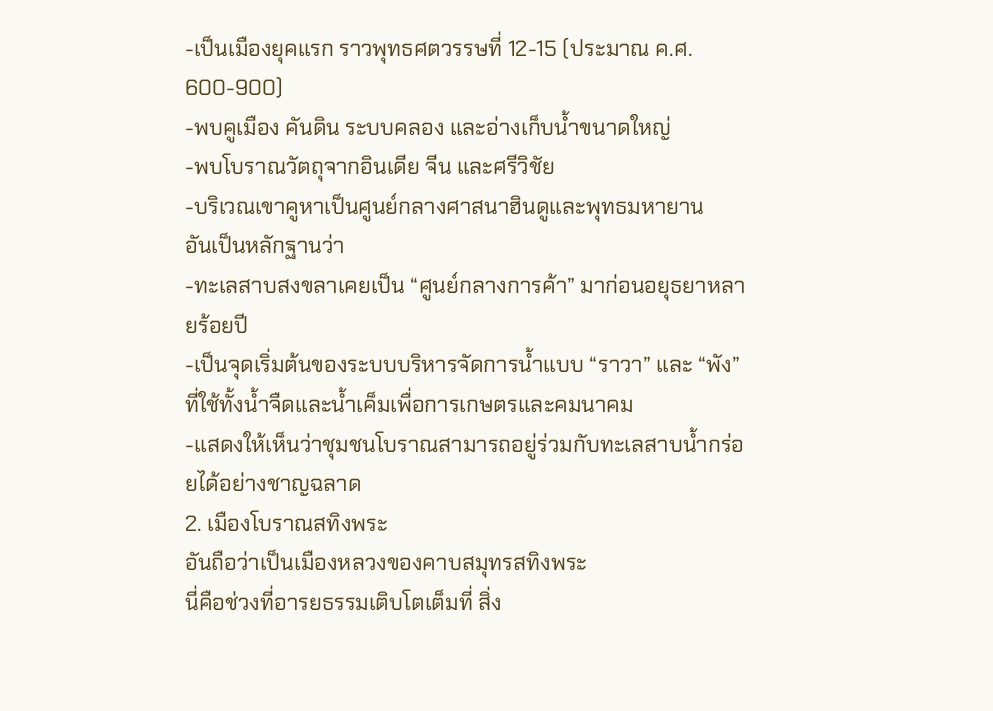-เป็นเมืองยุคแรก ราวพุทธศตวรรษที่ 12-15 (ประมาณ ค.ศ. 600-900)
-พบคูเมือง คันดิน ระบบคลอง และอ่างเก็บน้ำขนาดใหญ่
-พบโบราณวัตถุจากอินเดีย จีน และศรีวิชัย
-บริเวณเขาคูหาเป็นศูนย์กลางศาสนาฮินดูและพุทธมหายาน
อันเป็นหลักฐานว่า
-ทะเลสาบสงขลาเคยเป็น “ศูนย์กลางการค้า” มาก่อนอยุธยาหลายร้อยปี
-เป็นจุดเริ่มต้นของระบบบริหารจัดการน้ำแบบ “ราวา” และ “พัง” ที่ใช้ทั้งน้ำจืดและน้ำเค็มเพื่อการเกษตรและคมนาคม
-แสดงให้เห็นว่าชุมชนโบราณสามารถอยู่ร่วมกับทะเลสาบน้ำกร่อยได้อย่างชาญฉลาด
2. เมืองโบราณสทิงพระ
อันถือว่าเป็นเมืองหลวงของคาบสมุทรสทิงพระ
นี่คือช่วงที่อารยธรรมเติบโตเต็มที่ สิ่ง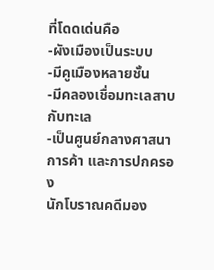ที่โดดเด่นคือ
-ผังเมืองเป็นระบบ
-มีคูเมืองหลายชั้น
-มีคลองเชื่อมทะเลสาบกับทะเล
-เป็นศูนย์กลางศาสนา การค้า และการปกครอง
นักโบราณคดีมอง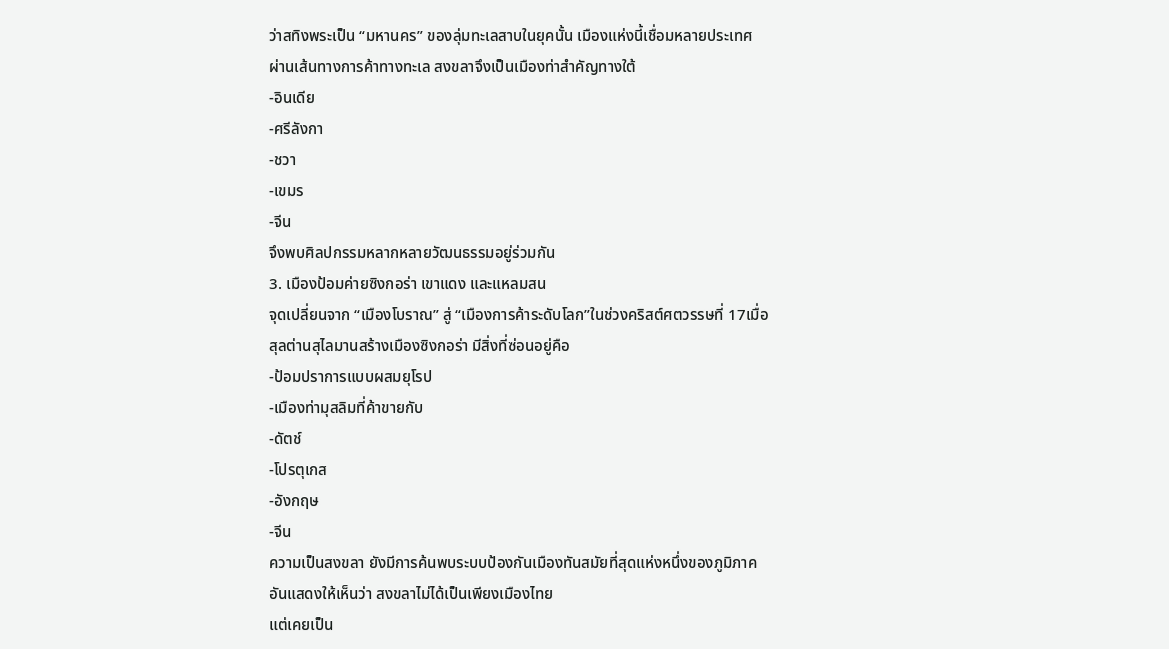ว่าสทิงพระเป็น “มหานคร” ของลุ่มทะเลสาบในยุคนั้น เมืองแห่งนี้เชื่อมหลายประเทศ ผ่านเส้นทางการค้าทางทะเล สงขลาจึงเป็นเมืองท่าสำคัญทางใต้
-อินเดีย
-ศรีลังกา
-ชวา
-เขมร
-จีน
จึงพบศิลปกรรมหลากหลายวัฒนธรรมอยู่ร่วมกัน
3. เมืองป้อมค่ายซิงกอร่า เขาแดง และแหลมสน
จุดเปลี่ยนจาก “เมืองโบราณ” สู่ “เมืองการค้าระดับโลก”ในช่วงคริสต์ศตวรรษที่ 17เมื่อสุลต่านสุไลมานสร้างเมืองซิงกอร่า มีสิ่งที่ซ่อนอยู่คือ
-ป้อมปราการแบบผสมยุโรป
-เมืองท่ามุสลิมที่ค้าขายกับ
-ดัตช์
-โปรตุเกส
-อังกฤษ
-จีน
ความเป็นสงขลา ยังมีการค้นพบระบบป้องกันเมืองทันสมัยที่สุดแห่งหนึ่งของภูมิภาค อันแสดงให้เห็นว่า สงขลาไม่ได้เป็นเพียงเมืองไทย
แต่เคยเป็น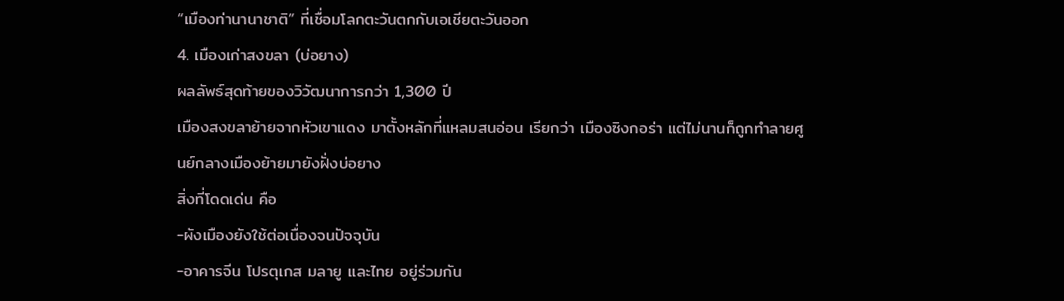“เมืองท่านานาชาติ” ที่เชื่อมโลกตะวันตกกับเอเชียตะวันออก
4. เมืองเก่าสงขลา (บ่อยาง)
ผลลัพธ์สุดท้ายของวิวัฒนาการกว่า 1,300 ปี
เมืองสงขลาย้ายจากหัวเขาแดง มาตั้งหลักที่แหลมสนอ่อน เรียกว่า เมืองซิงกอร่า แต่ไม่นานก็ถูกทำลายศูนย์กลางเมืองย้ายมายังฝั่งบ่อยาง
สิ่งที่โดดเด่น คือ
-ผังเมืองยังใช้ต่อเนื่องจนปัจจุบัน
-อาคารจีน โปรตุเกส มลายู และไทย อยู่ร่วมกัน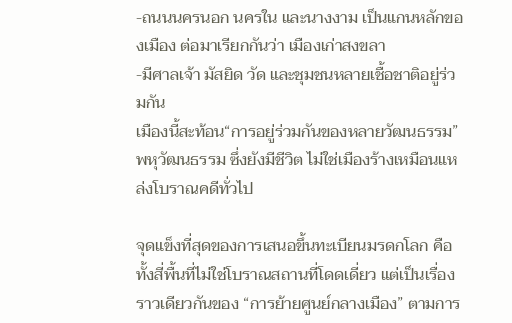-ถนนนครนอก นครใน และนางงาม เป็นแกนหลักของเมือง ต่อมาเรียกกันว่า เมืองเก่าสงขลา
-มีศาลเจ้า มัสยิด วัด และชุมชนหลายเชื้อชาติอยู่ร่วมกัน
เมืองนี้สะท้อน“การอยู่ร่วมกันของหลายวัฒนธรรม” พหุวัฒนธรรม ซึ่งยังมีชีวิต ไม่ใช่เมืองร้างเหมือนแหล่งโบราณคดีทั่วไป

จุดแข็งที่สุดของการเสนอขึ้นทะเบียนมรดกโลก คือ ทั้งสี่พื้นที่ไม่ใช่โบราณสถานที่โดดเดี่ยว แต่เป็นเรื่องราวเดียวกันของ “การย้ายศูนย์กลางเมือง” ตามการ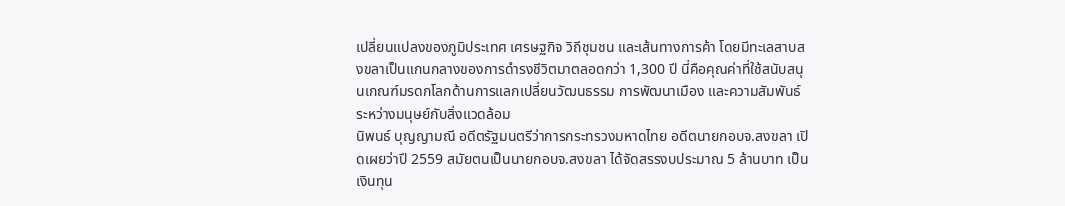เปลี่ยนแปลงของภูมิประเทศ เศรษฐกิจ วิถีชุมชน และเส้นทางการค้า โดยมีทะเลสาบสงขลาเป็นแกนกลางของการดำรงชีวิตมาตลอดกว่า 1,300 ปี นี่คือคุณค่าที่ใช้สนับสนุนเกณฑ์มรดกโลกด้านการแลกเปลี่ยนวัฒนธรรม การพัฒนาเมือง และความสัมพันธ์ระหว่างมนุษย์กับสิ่งแวดล้อม
นิพนธ์ บุญญามณี อดีตรัฐมนตรีว่าการกระทรวงมหาดไทย อดีตนายกอบจ.สงขลา เปิดเผยว่าปี 2559 สมัยตนเป็นนายกอบจ.สงขลา ได้จัดสรรงบประมาณ 5 ล้านบาท เป็นเงินทุน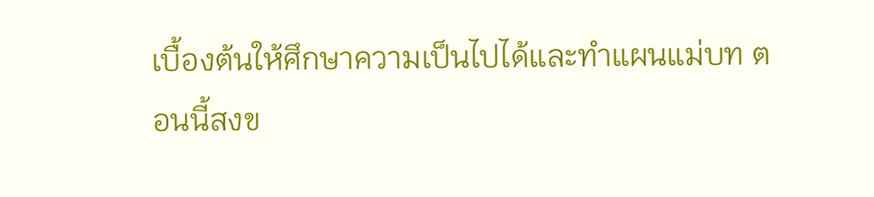เบื้องต้นให้ศึกษาความเป็นไปได้และทำแผนแม่บท ตอนนี้สงข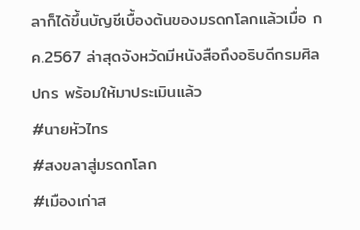ลาก็ได้ขึ้นบัญชีเบื้องต้นของมรดกโลกแล้วเมื่อ กค.2567 ล่าสุดจังหวัดมีหนังสือถึงอธิบดีกรมศิลปกร พร้อมให้มาประเมินแล้ว
#นายหัวไทร
#สงขลาสู่มรดกโลก
#เมืองเก่าส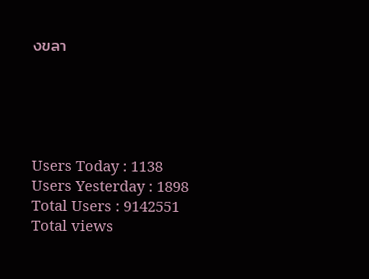งขลา





Users Today : 1138
Users Yesterday : 1898
Total Users : 9142551
Total views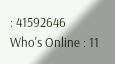: 41592646
Who's Online : 11